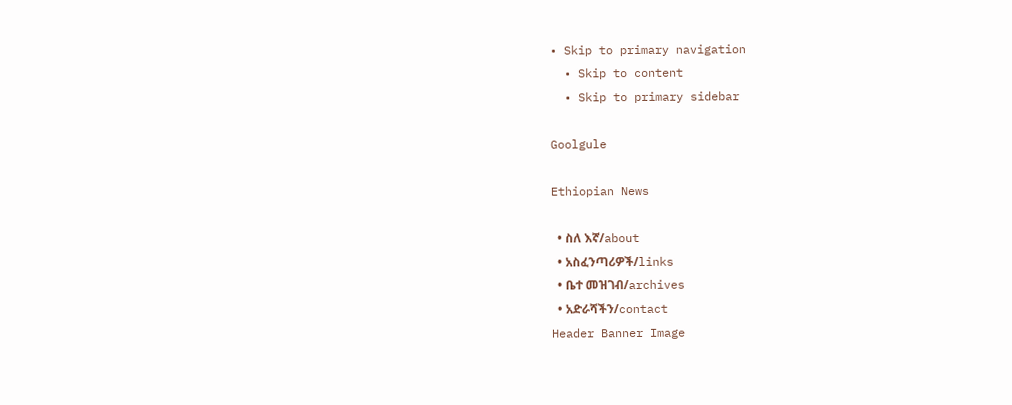• Skip to primary navigation
  • Skip to content
  • Skip to primary sidebar

Goolgule

Ethiopian News

  • ስለ እኛ/about
  • አስፈንጣሪዎች/links
  • ቤተ መዝገብ/archives
  • አድራሻችን/contact
Header Banner Image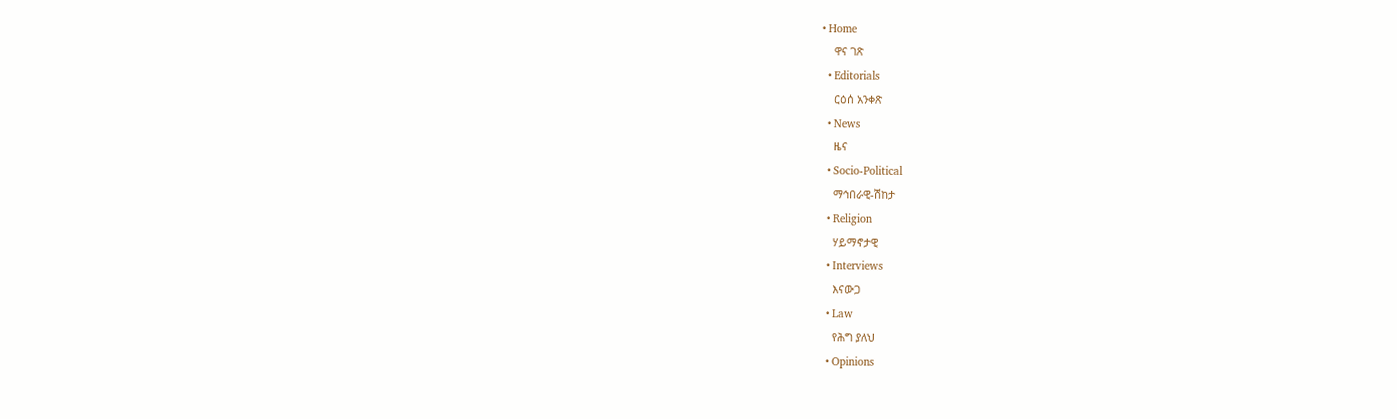• Home
    ዋና ገጽ
  • Editorials
    ርዕሰ አንቀጽ
  • News
    ዜና
  • Socio-Political
    ማኅበራዊ-ሽከታ
  • Religion
    ሃይማኖታዊ
  • Interviews
    እናውጋ
  • Law
    የሕግ ያለህ
  • Opinions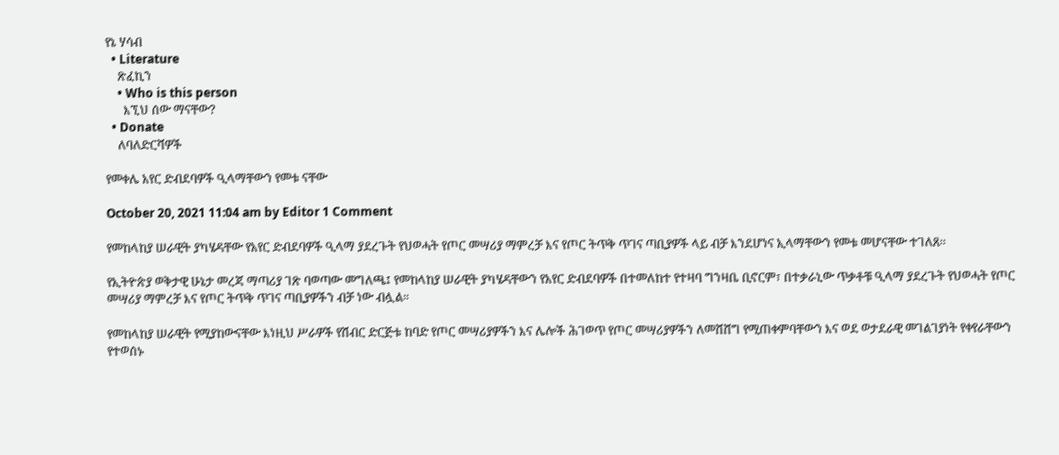የኔ ሃሳብ
  • Literature
    ጽፈኪን
    • Who is this person
      እኚህ ሰው ማናቸው?
  • Donate
    ለባለድርሻዎች

የመቀሌ አየር ድብደባዎች ዒላማቸውን የመቱ ናቸው

October 20, 2021 11:04 am by Editor 1 Comment

የመከላከያ ሠራዊት ያካሄዳቸው የአየር ድብደባዎች ዒላማ ያደረጉት የህወሓት የጦር መሣሪያ ማምረቻ እና የጦር ትጥቅ ጥገና ጣቢያዎች ላይ ብቻ እንደሆነና ኢላማቸውን የመቱ መሆናቸው ተገለጸ፡፡

የኢትዮጵያ ወቅታዊ ሁኔታ መረጃ ማጣሪያ ገጽ ባወጣው መግለጫ፤ የመከላከያ ሠራዊት ያካሄዳቸውን የአየር ድብደባዎች በተመለከተ የተዛባ ግንዛቤ ቢኖርም፣ በተቃራኒው ጥቃቶቹ ዒላማ ያደረጉት የህወሓት የጦር መሣሪያ ማምረቻ እና የጦር ትጥቅ ጥገና ጣቢያዎችን ብቻ ነው ብሏል።

የመከላከያ ሠራዊት የሚያከውናቸው እነዚህ ሥራዎች የሽብር ድርጅቱ ከባድ የጦር መሣሪያዎችን እና ሌሎች ሕገወጥ የጦር መሣሪያዎችን ለመሸሸግ የሚጠቀምባቸውን እና ወደ ወታደራዊ መገልገያነት የቀየራቸውን የተወሰኑ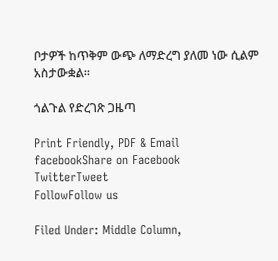ቦታዎች ከጥቅም ውጭ ለማድረግ ያለመ ነው ሲልም አስታውቋል።

ጎልጉል የድረገጽ ጋዜጣ

Print Friendly, PDF & Email
facebookShare on Facebook
TwitterTweet
FollowFollow us

Filed Under: Middle Column,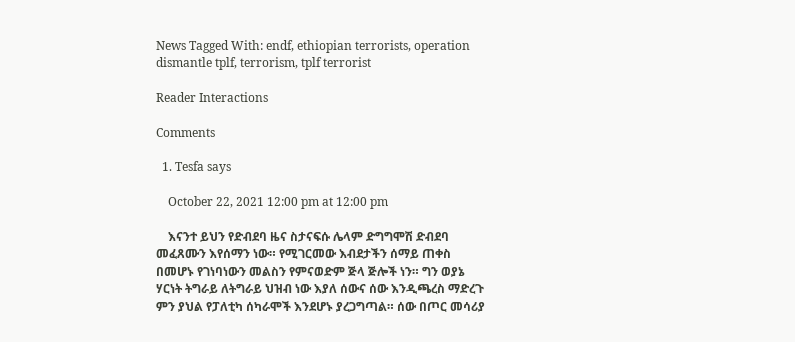News Tagged With: endf, ethiopian terrorists, operation dismantle tplf, terrorism, tplf terrorist

Reader Interactions

Comments

  1. Tesfa says

    October 22, 2021 12:00 pm at 12:00 pm

    እናንተ ይህን የድብደባ ዜና ስታናፍሱ ሌላም ድግግሞሽ ድብደባ መፈጸሙን እየሰማን ነው። የሚገርመው እብደታችን ሰማይ ጠቀስ በመሆኑ የገነባነውን መልስን የምናወድም ጅላ ጅሎች ነን። ግን ወያኔ ሃርነት ትግራይ ለትግራይ ህዝብ ነው እያለ ሰውና ሰው እንዲጫረስ ማድረጉ ምን ያህል የፓለቲካ ሰካራሞች እንደሆኑ ያረጋግጣል። ሰው በጦር መሳሪያ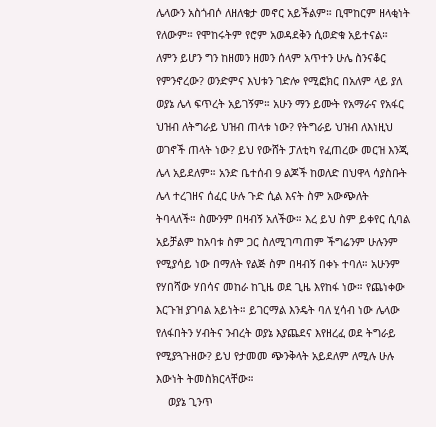ሌላውን አስጎብሶ ለዘለቄታ መኖር አይችልም። ቢሞከርም ዘላቂነት የለውም። የሞከሩትም የሮም አወዳደቅን ሲወድቁ አይተናል። ለምን ይሆን ግን ከዘመን ዘመን ሰላም አጥተን ሁሌ ስንናቆር የምንኖረው? ወንድምና እህቱን ገድሎ የሚፎክር በአለም ላይ ያለ ወያኔ ሌላ ፍጥረት አይገኝም። አሁን ማን ይሙት የአማራና የአፋር ህዝብ ለትግራይ ህዝብ ጠላቱ ነው? የትግራይ ህዝብ ለእነዚህ ወገኖች ጠላት ነው? ይህ የውሸት ፓለቲካ የፈጠረው መርዝ እንጂ ሌላ አይደለም። አንድ ቤተሰብ 9 ልጆች ከወለድ በህዋላ ሳያስቡት ሌላ ተረገዘና ሰፈር ሁሉ ጉድ ሲል እናት ስም አውጭለት ትባላለች። ስሙንም በዛብኝ አለችው። እረ ይህ ስም ይቀየር ሲባል አይቻልም ከአባቱ ስም ጋር ስለሚገጣጠም ችግሬንም ሁሉንም የሚያሳይ ነው በማለት የልጅ ስም በዛብኝ በቀኑ ተባለ። አሁንም የሃበሻው ሃበሳና መከራ ከጊዜ ወደ ጊዜ እየከፋ ነው። የጨነቀው እርጉዝ ያገባል አይነት። ይገርማል እንዴት ባለ ሂሳብ ነው ሌላው የለፋበትን ሃብትና ንብረት ወያኔ እያጨደና እየዘረፈ ወደ ትግራይ የሚያጓጉዘው? ይህ የታመመ ጭንቅላት አይደለም ለሚሉ ሁሉ እውነት ትመስክርላቸው።
    ወያኔ ጊንጥ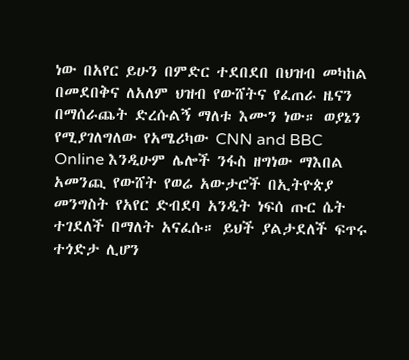ነው በአየር ይሁን በምድር ተደበደበ በህዝብ መካከል በመደበቅና ለአለም ህዝብ የውሸትና የፈጠራ ዜናን በማሰራጨት ድረሱልኝ ማለቱ እሙን ነው። ወያኔን የሚያገለግለው የአሜሪካው CNN and BBC Online እንዲሁም ሌሎች ንፋስ ዘግነው ማእበል አመንጪ የውሸት የወሬ አውታሮች በኢትዮጵያ መንግስት የአየር ድብደባ አንዲት ነፍሰ ጡር ሴት ተገደለች በማለት አናፈሱ። ይህች ያልታደለች ፍጥሩ ተጎድታ ሊሆን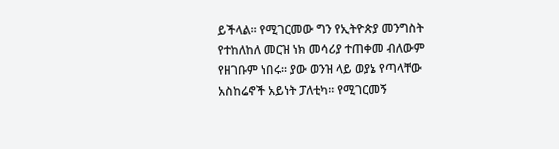ይችላል። የሚገርመው ግን የኢትዮጵያ መንግስት የተከለከለ መርዝ ነክ መሳሪያ ተጠቀመ ብለውም የዘገቡም ነበሩ። ያው ወንዝ ላይ ወያኔ የጣላቸው አስከሬኖች አይነት ፓለቲካ። የሚገርመኝ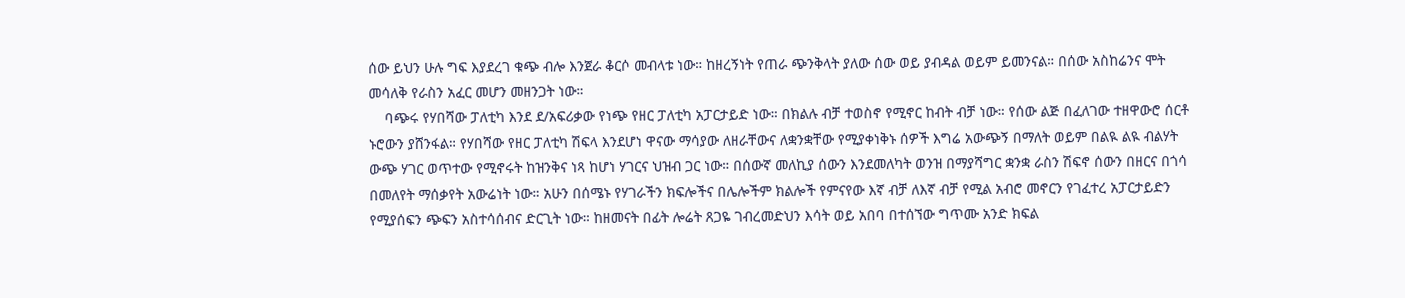ሰው ይህን ሁሉ ግፍ እያደረገ ቁጭ ብሎ እንጀራ ቆርሶ መብላቱ ነው። ከዘረኝነት የጠራ ጭንቅላት ያለው ሰው ወይ ያብዳል ወይም ይመንናል። በሰው አስከሬንና ሞት መሳለቅ የራስን አፈር መሆን መዘንጋት ነው።
    ባጭሩ የሃበሻው ፓለቲካ እንደ ደ/አፍሪቃው የነጭ የዘር ፓለቲካ አፓርታይድ ነው። በክልሉ ብቻ ተወስኖ የሚኖር ከብት ብቻ ነው። የሰው ልጅ በፈለገው ተዘዋውሮ ሰርቶ ኑሮውን ያሸንፋል። የሃበሻው የዘር ፓለቲካ ሽፍላ እንደሆነ ዋናው ማሳያው ለዘራቸውና ለቋንቋቸው የሚያቀነቅኑ ሰዎች እግሬ አውጭኝ በማለት ወይም በልዪ ልዪ ብልሃት ውጭ ሃገር ወጥተው የሚኖሩት ከዝንቅና ነጻ ከሆነ ሃገርና ህዝብ ጋር ነው። በሰውኛ መለኪያ ሰውን እንደመለካት ወንዝ በማያሻግር ቋንቋ ራስን ሽፍኖ ሰውን በዘርና በጎሳ በመለየት ማሰቃየት አውሬነት ነው። አሁን በሰሜኑ የሃገራችን ክፍሎችና በሌሎችም ክልሎች የምናየው እኛ ብቻ ለእኛ ብቻ የሚል አብሮ መኖርን የገፈተረ አፓርታይድን የሚያሰፍን ጭፍን አስተሳሰብና ድርጊት ነው። ከዘመናት በፊት ሎሬት ጸጋዬ ገብረመድህን እሳት ወይ አበባ በተሰኘው ግጥሙ አንድ ክፍል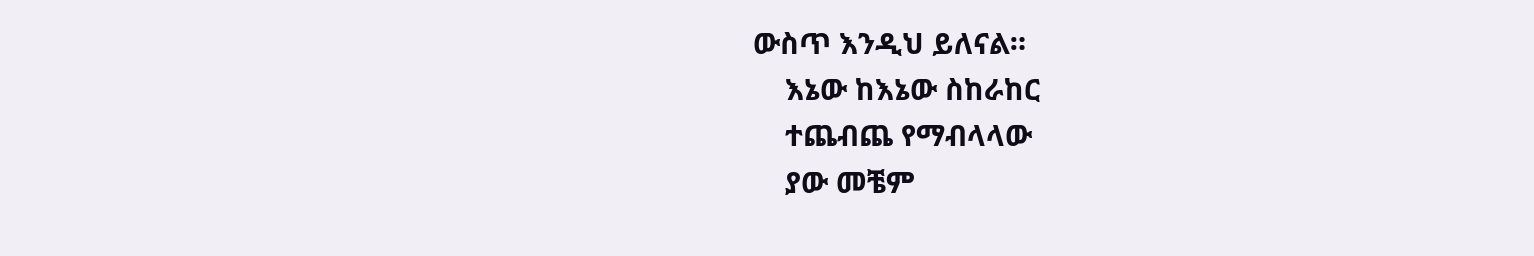ውስጥ እንዲህ ይለናል።
    እኔው ከእኔው ስከራከር
    ተጨብጨ የማብላላው
    ያው መቼም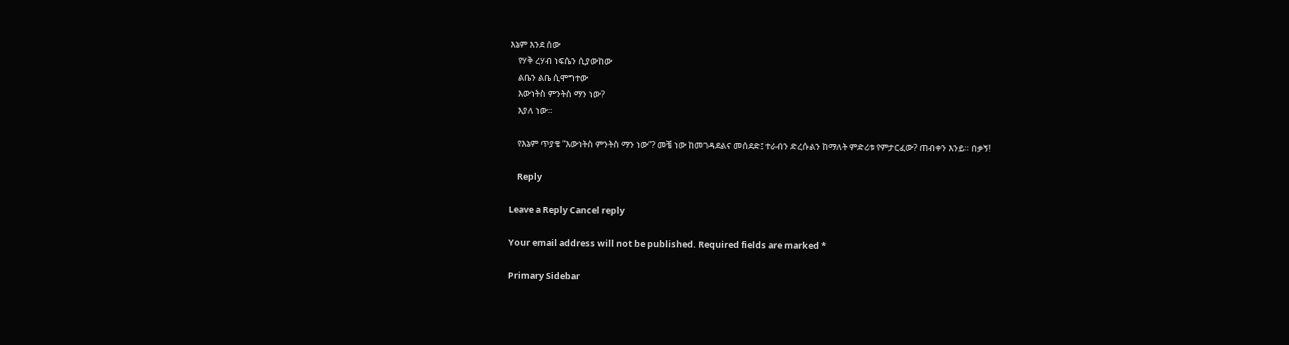እኔም እንደ ሰው
    የሃቅ ረሃብ ነፍሴን ሲያውከው
    ልቤን ልቤ ሲሞግተው
    እውነትስ ምንትስ ማን ነው?
    እያለ ነው።

    የእኔም ጥያቄ “እውነትስ ምንትስ ማን ነው”? መቼ ነው ከመገዳደልና መሰደድ፤ ተራብን ድረሱልን ከማለት ምድሪቱ የምታርፈው? ጠብቀን እንይ። በቃኝ!

    Reply

Leave a Reply Cancel reply

Your email address will not be published. Required fields are marked *

Primary Sidebar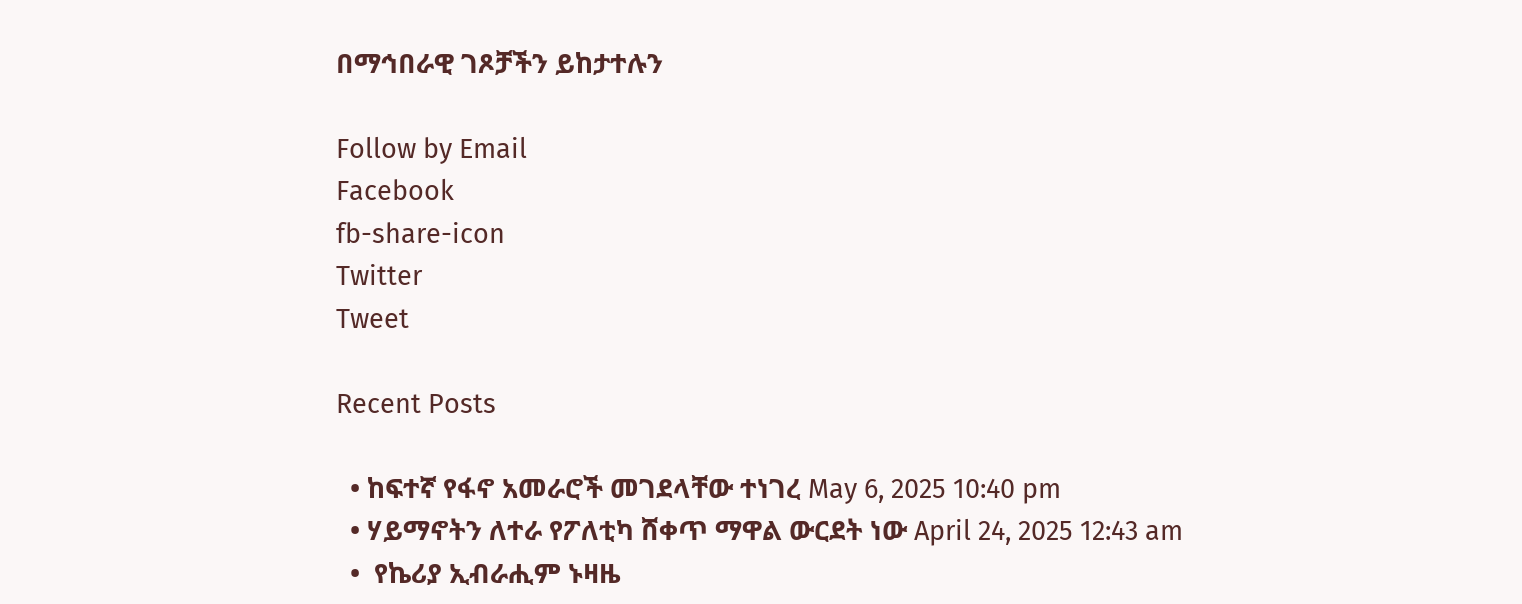በማኅበራዊ ገጾቻችን ይከታተሉን

Follow by Email
Facebook
fb-share-icon
Twitter
Tweet

Recent Posts

  • ከፍተኛ የፋኖ አመራሮች መገደላቸው ተነገረ May 6, 2025 10:40 pm
  • ሃይማኖትን ለተራ የፖለቲካ ሸቀጥ ማዋል ውርደት ነው April 24, 2025 12:43 am
  •  የኬሪያ ኢብራሒም ኑዛዜ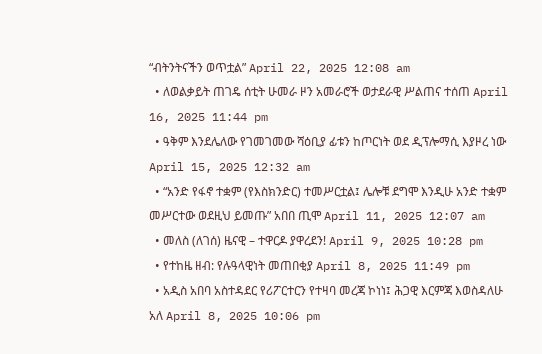“ብትንትናችን ወጥቷል” April 22, 2025 12:08 am
  • ለወልቃይት ጠገዴ ሰቲት ሁመራ ዞን አመራሮች ወታደራዊ ሥልጠና ተሰጠ April 16, 2025 11:44 pm
  • ዓቅም እንደሌለው የገመገመው ሻዕቢያ ፊቱን ከጦርነት ወደ ዲፕሎማሲ እያዞረ ነው   April 15, 2025 12:32 am
  • “አንድ የፋኖ ተቋም (የእስክንድር) ተመሥርቷል፤ ሌሎቹ ደግሞ እንዲሁ አንድ ተቋም መሥርተው ወደዚህ ይመጡ” አበበ ጢሞ April 11, 2025 12:07 am
  • መለስ (ለገሰ) ዜናዊ – ተዋርዶ ያዋረደን! April 9, 2025 10:28 pm
  • የተከዜ ዘብ: የሉዓላዊነት መጠበቂያ April 8, 2025 11:49 pm
  • አዲስ አበባ አስተዳደር የሪፖርተርን የተዛባ መረጃ ኮነነ፤ ሕጋዊ እርምጃ እወስዳለሁ አለ April 8, 2025 10:06 pm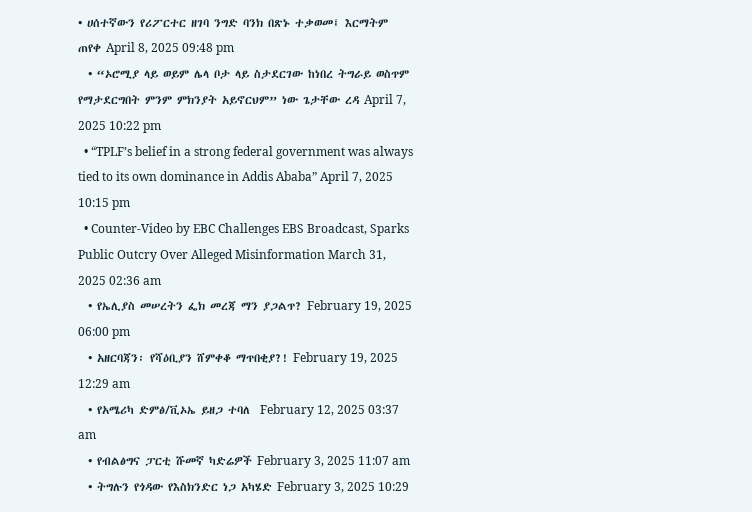• ሀሰተኛውን የሪፖርተር ዘገባ ንግድ ባንክ በጽኑ ተቃወመ፤ እርማትም ጠየቀ April 8, 2025 09:48 pm
  • “ኦሮሚያ ላይ ወይም ሌላ ቦታ ላይ ስታደርገው ከነበረ ትግራይ ወስጥም የማታደርግበት ምንም ምክንያት አይኖርህም” ነው ጌታቸው ረዳ April 7, 2025 10:22 pm
  • “TPLF’s belief in a strong federal government was always tied to its own dominance in Addis Ababa” April 7, 2025 10:15 pm
  • Counter-Video by EBC Challenges EBS Broadcast, Sparks Public Outcry Over Alleged Misinformation March 31, 2025 02:36 am
  • የኤሊያስ መሠረትን ፌክ መረጃ ማን ያጋልጥ? February 19, 2025 06:00 pm
  • አዘርባጃን፡ የሻዕቢያን ሸምቀቆ ማጥበቂያ?! February 19, 2025 12:29 am
  • የአሜሪካ ድምፅ/ቪኦኤ ይዘጋ ተባለ  February 12, 2025 03:37 am
  • የብልፅግና ፓርቲ ሹመኛ ካድሬዎች February 3, 2025 11:07 am
  • ትግሉን የጎዳው የእስክንድር ነጋ አካሄድ February 3, 2025 10:29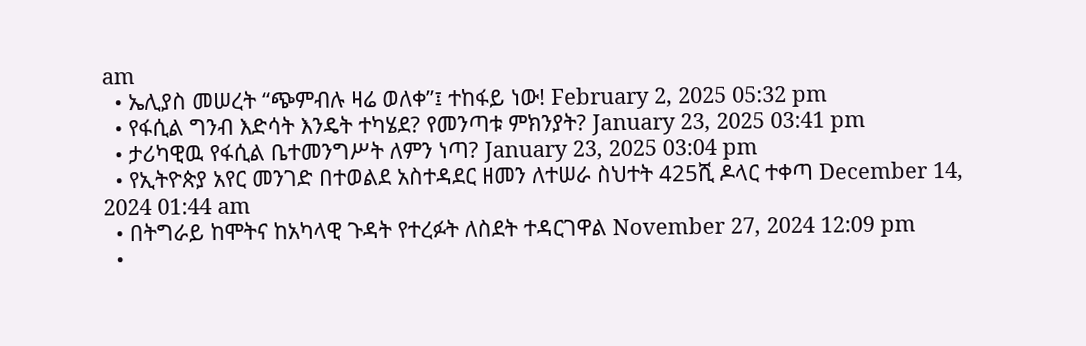am
  • ኤሊያስ መሠረት “ጭምብሉ ዛሬ ወለቀ”፤ ተከፋይ ነው! February 2, 2025 05:32 pm
  • የፋሲል ግንብ እድሳት እንዴት ተካሄደ? የመንጣቱ ምክንያት? January 23, 2025 03:41 pm
  • ታሪካዊዉ የፋሲል ቤተመንግሥት ለምን ነጣ? January 23, 2025 03:04 pm
  • የኢትዮጵያ አየር መንገድ በተወልደ አስተዳደር ዘመን ለተሠራ ስህተት 425ሺ ዶላር ተቀጣ December 14, 2024 01:44 am
  • በትግራይ ከሞትና ከአካላዊ ጉዳት የተረፉት ለስደት ተዳርገዋል November 27, 2024 12:09 pm
  •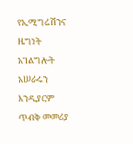የኢሚግሬሽንና ዜግነት አገልግሎት አሠራሩን እንዲያርም ጥብቅ መመሪያ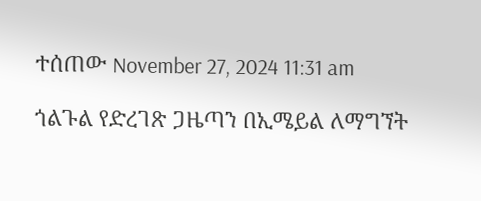ተሰጠው November 27, 2024 11:31 am

ጎልጉል የድረገጽ ጋዜጣን በኢሜይል ለማግኘት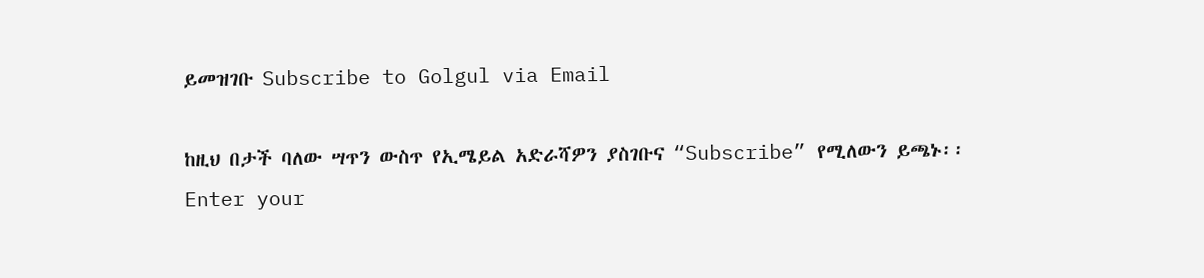ይመዝገቡ Subscribe to Golgul via Email

ከዚህ በታች ባለው ሣጥን ውስጥ የኢሜይል አድራሻዎን ያስገቡና “Subscribe” የሚለውን ይጫኑ፡፡
Enter your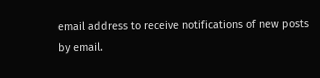email address to receive notifications of new posts by email.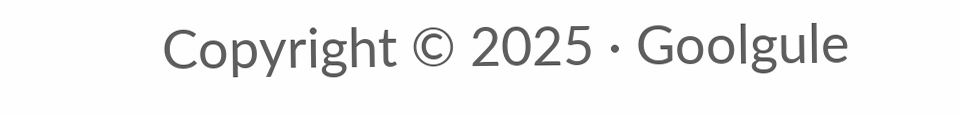Copyright © 2025 · Goolgule